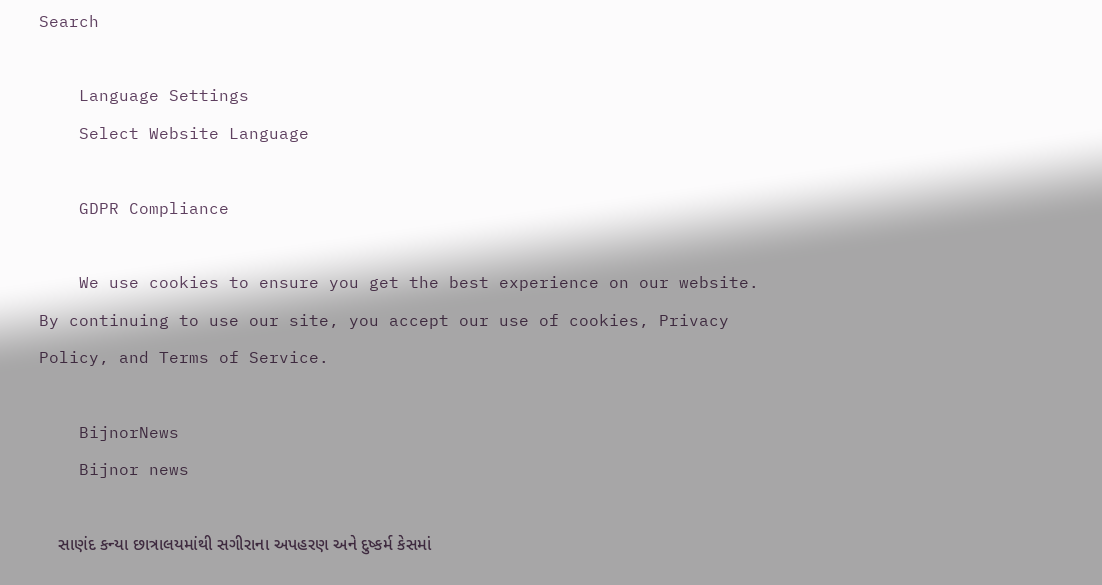Search

    Language Settings
    Select Website Language

    GDPR Compliance

    We use cookies to ensure you get the best experience on our website. By continuing to use our site, you accept our use of cookies, Privacy Policy, and Terms of Service.

    BijnorNews
    Bijnor news

    સાણંદ કન્યા છાત્રાલયમાંથી સગીરાના અપહરણ અને દુષ્કર્મ કેસમાં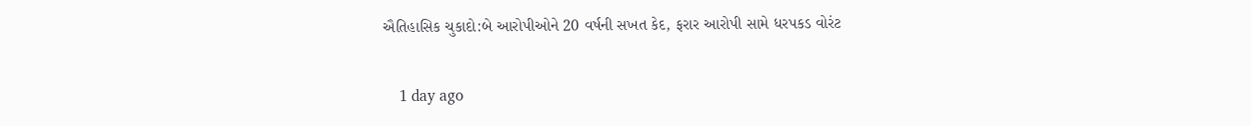ઐતિહાસિક ચુકાદો:બે આરોપીઓને 20 વર્ષની સખત કેદ, ફરાર આરોપી સામે ધરપકડ વોરંટ

    1 day ago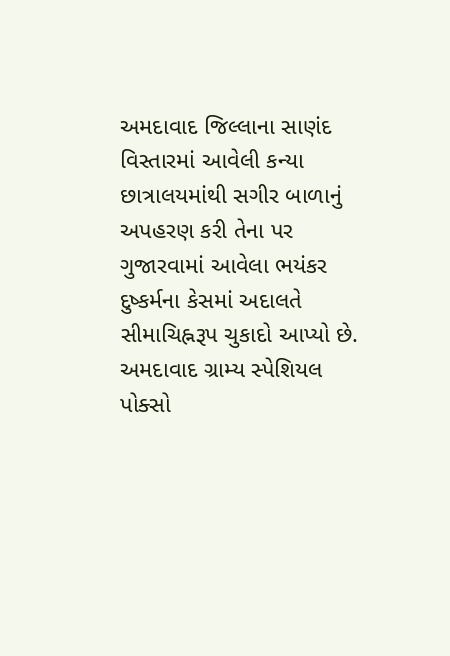અમદાવાદ જિલ્લાના સાણંદ વિસ્તારમાં આવેલી કન્યા છાત્રાલયમાંથી સગીર બાળાનું અપહરણ કરી તેના પર ગુજારવામાં આવેલા ભયંકર દુષ્કર્મના કેસમાં અદાલતે સીમાચિહ્નરૂપ ચુકાદો આપ્યો છે. અમદાવાદ ગ્રામ્ય સ્પેશિયલ પોક્સો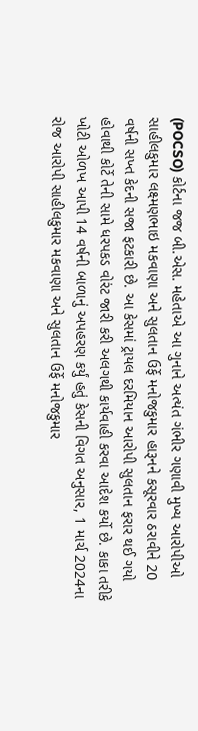(POCSO) કોર્ટના જજ બી.એસ. મહેતાએ આ ગુનાને અત્યંત ગંભીર ગણાવી મુખ્ય આરોપીઓ સાહીલકુમાર લક્ષ્મણભાઇ મકવાણા અને સુલતાન ઉર્ફે મનોજકુમાર હારૂનને કસૂરવાર ઠરાવીને 20 વર્ષની સખ્ત કેદની સજા ફટકારી છે. આ કેસમાં ટ્રાયલ દરમિયાન આરોપી સુલતાન ફરાર થઈ ગયો હોવાથી કોર્ટે તેની સામે ધરપકડ વોરંટ જારી કરી અલગથી કાર્યવાહી કરવા આદેશ કર્યો છે. કાકા તરીકે ખોટી ઓળખ આપી 14 વર્ષની બાળાનું અપહરણ કર્યું હતું કેસની વિગત અનુસાર, 1 માર્ચ 2024ના રોજ આરોપી સાહીલકુમાર મકવાણા અને સુલતાન ઉર્ફે મનોજકુમાર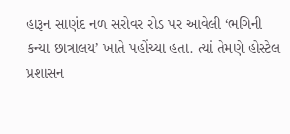હારૂન સાણંદ નળ સરોવર રોડ પર આવેલી ‘ભગિની કન્યા છાત્રાલય’ ખાતે પહોંચ્યા હતા. ત્યાં તેમણે હોસ્ટેલ પ્રશાસન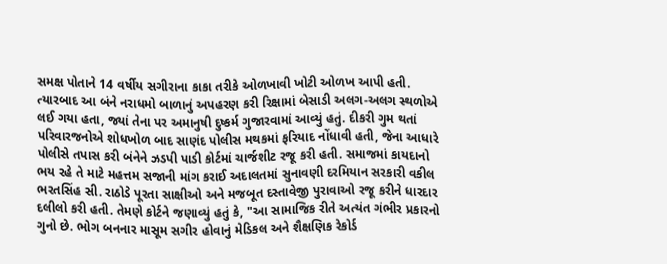સમક્ષ પોતાને 14 વર્ષીય સગીરાના કાકા તરીકે ઓળખાવી ખોટી ઓળખ આપી હતી. ત્યારબાદ આ બંને નરાધમો બાળાનું અપહરણ કરી રિક્ષામાં બેસાડી અલગ-અલગ સ્થળોએ લઈ ગયા હતા, જ્યાં તેના પર અમાનુષી દુષ્કર્મ ગુજારવામાં આવ્યું હતું. દીકરી ગુમ થતાં પરિવારજનોએ શોધખોળ બાદ સાણંદ પોલીસ મથકમાં ફરિયાદ નોંધાવી હતી, જેના આધારે પોલીસે તપાસ કરી બંનેને ઝડપી પાડી કોર્ટમાં ચાર્જશીટ રજૂ કરી હતી. સમાજમાં કાયદાનો ભય રહે તે માટે મહત્તમ સજાની માંગ કરાઈ અદાલતમાં સુનાવણી દરમિયાન સરકારી વકીલ ભરતસિંહ સી. રાઠોડે પૂરતા સાક્ષીઓ અને મજબૂત દસ્તાવેજી પુરાવાઓ રજૂ કરીને ધારદાર દલીલો કરી હતી. તેમણે કોર્ટને જણાવ્યું હતું કે, "આ સામાજિક રીતે અત્યંત ગંભીર પ્રકારનો ગુનો છે. ભોગ બનનાર માસૂમ સગીર હોવાનું મેડિકલ અને શૈક્ષણિક રેકોર્ડ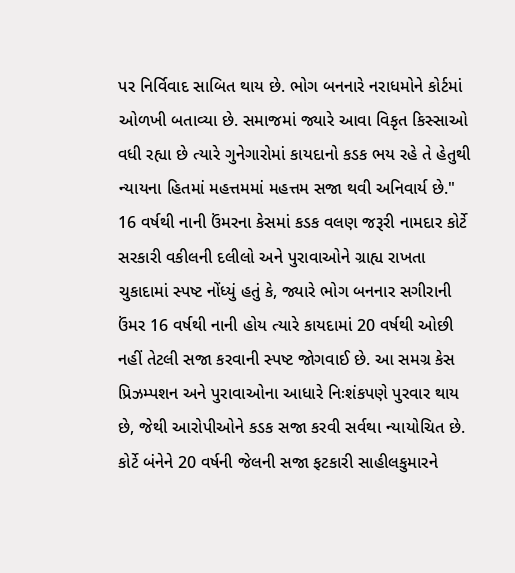પર નિર્વિવાદ સાબિત થાય છે. ભોગ બનનારે નરાધમોને કોર્ટમાં ઓળખી બતાવ્યા છે. સમાજમાં જ્યારે આવા વિકૃત કિસ્સાઓ વધી રહ્યા છે ત્યારે ગુનેગારોમાં કાયદાનો કડક ભય રહે તે હેતુથી ન્યાયના હિતમાં મહત્તમમાં મહત્તમ સજા થવી અનિવાર્ય છે." 16 વર્ષથી નાની ઉંમરના કેસમાં કડક વલણ જરૂરી નામદાર કોર્ટે સરકારી વકીલની દલીલો અને પુરાવાઓને ગ્રાહ્ય રાખતા ચુકાદામાં સ્પષ્ટ નોંધ્યું હતું કે, જ્યારે ભોગ બનનાર સગીરાની ઉંમર 16 વર્ષથી નાની હોય ત્યારે કાયદામાં 20 વર્ષથી ઓછી નહીં તેટલી સજા કરવાની સ્પષ્ટ જોગવાઈ છે. આ સમગ્ર કેસ પ્રિઝમ્પશન અને પુરાવાઓના આધારે નિઃશંકપણે પુરવાર થાય છે, જેથી આરોપીઓને કડક સજા કરવી સર્વથા ન્યાયોચિત છે. કોર્ટે બંનેને 20 વર્ષની જેલની સજા ફટકારી સાહીલકુમારને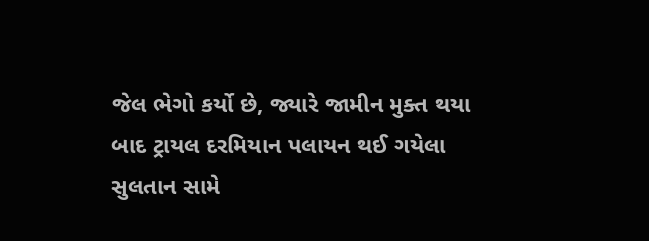જેલ ભેગો કર્યો છે, જ્યારે જામીન મુક્ત થયા બાદ ટ્રાયલ દરમિયાન પલાયન થઈ ગયેલા સુલતાન સામે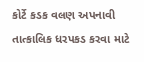કોર્ટે કડક વલણ અપનાવી તાત્કાલિક ધરપકડ કરવા માટે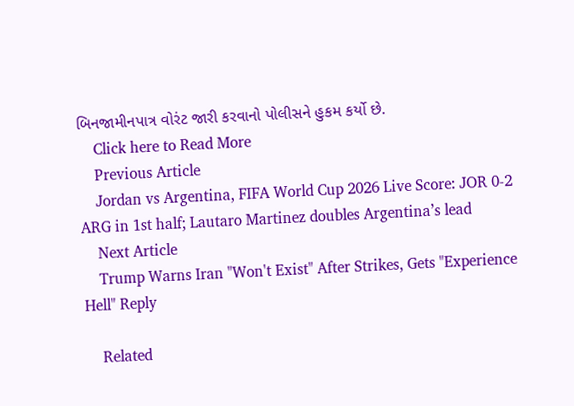બિનજામીનપાત્ર વોરંટ જારી કરવાનો પોલીસને હુકમ કર્યો છે.
    Click here to Read More
    Previous Article
    Jordan vs Argentina, FIFA World Cup 2026 Live Score: JOR 0-2 ARG in 1st half; Lautaro Martinez doubles Argentina’s lead
    Next Article
    Trump Warns Iran "Won't Exist" After Strikes, Gets "Experience Hell" Reply

    Related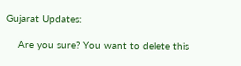Gujarat Updates:

    Are you sure? You want to delete this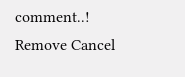comment..! Remove Cancel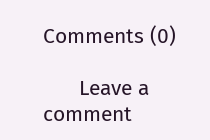Comments (0)

      Leave a comment